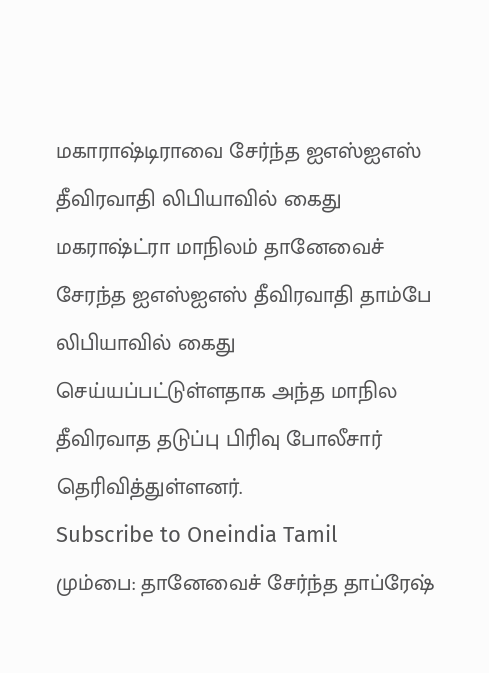மகாராஷ்டிராவை சேர்ந்த ஐஎஸ்ஐஎஸ் தீவிரவாதி லிபியாவில் கைது
மகராஷ்ட்ரா மாநிலம் தானேவைச் சேரந்த ஐஎஸ்ஐஎஸ் தீவிரவாதி தாம்பே லிபியாவில் கைது செய்யப்பட்டுள்ளதாக அந்த மாநில தீவிரவாத தடுப்பு பிரிவு போலீசார் தெரிவித்துள்ளனர்.
Subscribe to Oneindia Tamil
மும்பை: தானேவைச் சேர்ந்த தாப்ரேஷ்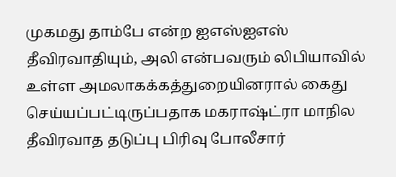முகமது தாம்பே என்ற ஐஎஸ்ஐஎஸ் தீவிரவாதியும், அலி என்பவரும் லிபியாவில் உள்ள அமலாகக்கத்துறையினரால் கைது செய்யப்பட்டிருப்பதாக மகராஷ்ட்ரா மாநில தீவிரவாத தடுப்பு பிரிவு போலீசார்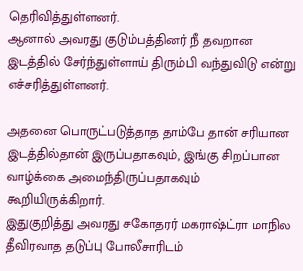தெரிவித்துள்ளனர்.
ஆனால் அவரது குடும்பத்தினர் நீ தவறான இடத்தில் சேர்ந்துள்ளாய் திரும்பி வந்துவிடு என்று எச்சரித்துள்ளனர்.

அதனை பொருட்படுத்தாத தாம்பே தான் சரியான இடத்தில்தான் இருப்பதாகவும், இங்கு சிறப்பான வாழ்க்கை அமைந்திருப்பதாகவும் கூறியிருக்கிறார்.
இதுகுறித்து அவரது சகோதரர் மகராஷ்ட்ரா மாநில தீவிரவாத தடுப்பு போலீசாரிடம்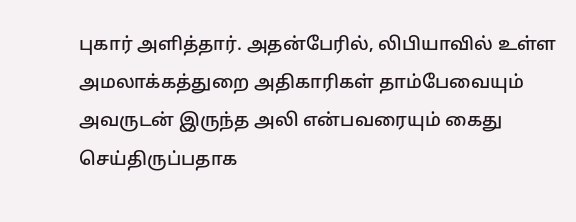புகார் அளித்தார். அதன்பேரில், லிபியாவில் உள்ள அமலாக்கத்துறை அதிகாரிகள் தாம்பேவையும் அவருடன் இருந்த அலி என்பவரையும் கைது செய்திருப்பதாக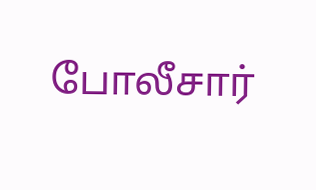போலீசார்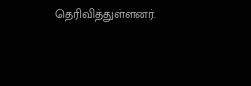தெரிவித்துள்ளனர்.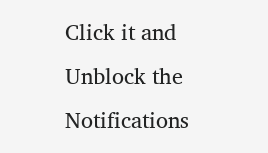Click it and Unblock the Notifications